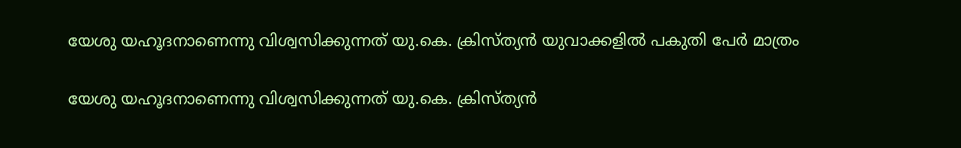യേശു യഹൂദനാണെന്നു വിശ്വസിക്കുന്നത് യു.കെ. ക്രിസ്ത്യന്‍ യുവാക്കളില്‍ പകുതി പേര്‍ മാത്രം

യേശു യഹൂദനാണെന്നു വിശ്വസിക്കുന്നത് യു.കെ. ക്രിസ്ത്യന്‍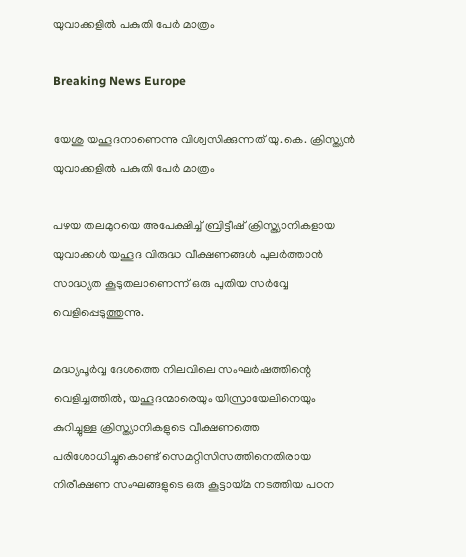യുവാക്കളില്‍ പകുതി പേര്‍ മാത്രം

Breaking News Europe

യേശു യഹൂദനാണെന്നു വിശ്വസിക്കുന്നത് യു.കെ. ക്രിസ്ത്യന്‍ യുവാക്കളില്‍ പകുതി പേര്‍ മാത്രം

പഴയ തലമുറയെ അപേക്ഷിച്ച് ബ്രിട്ടീഷ് ക്രിസ്ത്യാനികളായ യുവാക്കള്‍ യഹൂദ വിരുദ്ധ വീക്ഷണങ്ങള്‍ പുലര്‍ത്താന്‍ സാദ്ധ്യത കൂടുതലാണെന്ന് ഒരു പുതിയ സര്‍വ്വേ വെളിപ്പെടുത്തുന്നു.

മദ്ധ്യപൂര്‍വ്വ ദേശത്തെ നിലവിലെ സംഘര്‍ഷത്തിന്റെ വെളിച്ചത്തില്‍, യഹൂദന്മാരെയും യിസ്രായേലിനെയും കുറിച്ചുള്ള ക്രിസ്ത്യാനികളുടെ വീക്ഷണത്തെ പരിശോധിച്ചുകൊണ്ട് സെമറ്റിസിസത്തിനെതിരായ നിരീക്ഷണ സംഘങ്ങളുടെ ഒരു കൂട്ടായ്മ നടത്തിയ പഠന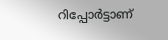റിപ്പോര്‍ട്ടാണ്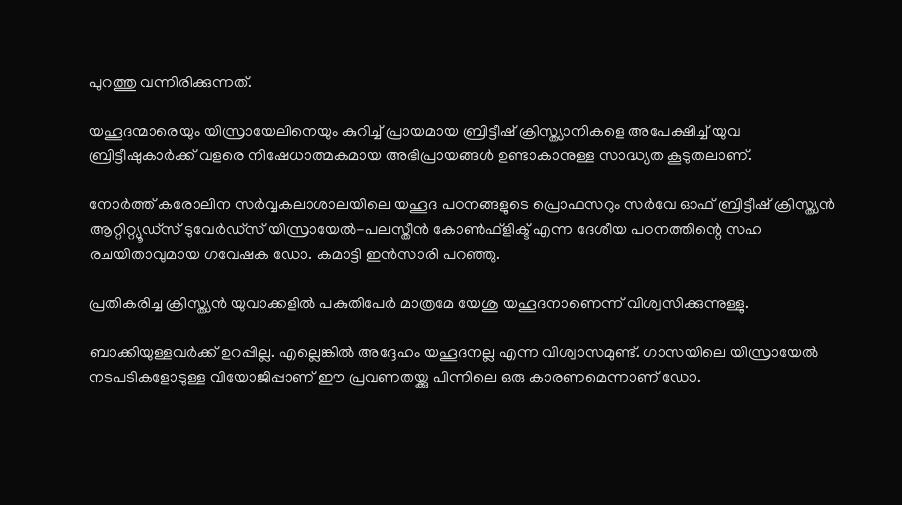പുറത്തു വന്നിരിക്കുന്നത്.

യഹൂദന്മാരെയും യിസ്രായേലിനെയും കുറിച്ച് പ്രായമായ ബ്രിട്ടീഷ് ക്രിസ്ത്യാനികളെ അപേക്ഷിച്ച് യുവ ബ്രിട്ടീഷുകാര്‍ക്ക് വളരെ നിഷേധാത്മകമായ അഭിപ്രായങ്ങള്‍ ഉണ്ടാകാനുള്ള സാദ്ധ്യത കൂടുതലാണ്.

നോര്‍ത്ത് കരോലിന സര്‍വ്വകലാശാലയിലെ യഹൂദ പഠനങ്ങളുടെ പ്രൊഫസറും സര്‍വേ ഓഫ് ബ്രിട്ടീഷ് ക്രിസ്ത്യന്‍ ആറ്റിറ്റ്യൂഡ്സ് ടുവേര്‍ഡ്സ് യിസ്രായേല്‍-പലസ്തീന്‍ കോണ്‍ഫ്ളിക്ട് എന്ന ദേശീയ പഠനത്തിന്റെ സഹ രചയിതാവുമായ ഗവേഷക ഡോ. കമാട്ടി ഇന്‍സാരി പറഞ്ഞു.

പ്രതികരിച്ച ക്രിസ്ത്യന്‍ യുവാക്കളില്‍ പകുതിപേര്‍ മാത്രമേ യേശു യഹൂദനാണെന്ന് വിശ്വസിക്കുന്നുള്ളു.

ബാക്കിയുള്ളവര്‍ക്ക് ഉറപ്പില്ല. എല്ലെങ്കില്‍ അദ്ദേഹം യഹൂദനല്ല എന്ന വിശ്വാസമുണ്ട്. ഗാസയിലെ യിസ്രായേല്‍ നടപടികളോടുള്ള വിയോജിപ്പാണ് ഈ പ്രവണതയ്ക്കു പിന്നിലെ ഒരു കാരണമെന്നാണ് ഡോ.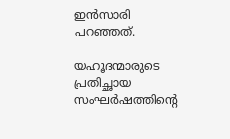ഇന്‍സാരി പറഞ്ഞത്.

യഹൂദന്മാരുടെ പ്രതിച്ഛായ സംഘര്‍ഷത്തിന്റെ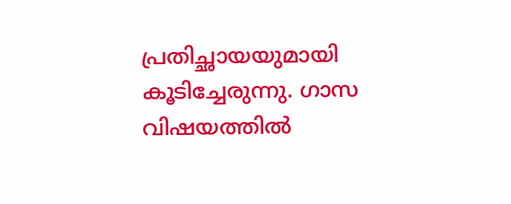പ്രതിച്ഛായയുമായി കൂടിച്ചേരുന്നു. ഗാസ വിഷയത്തില്‍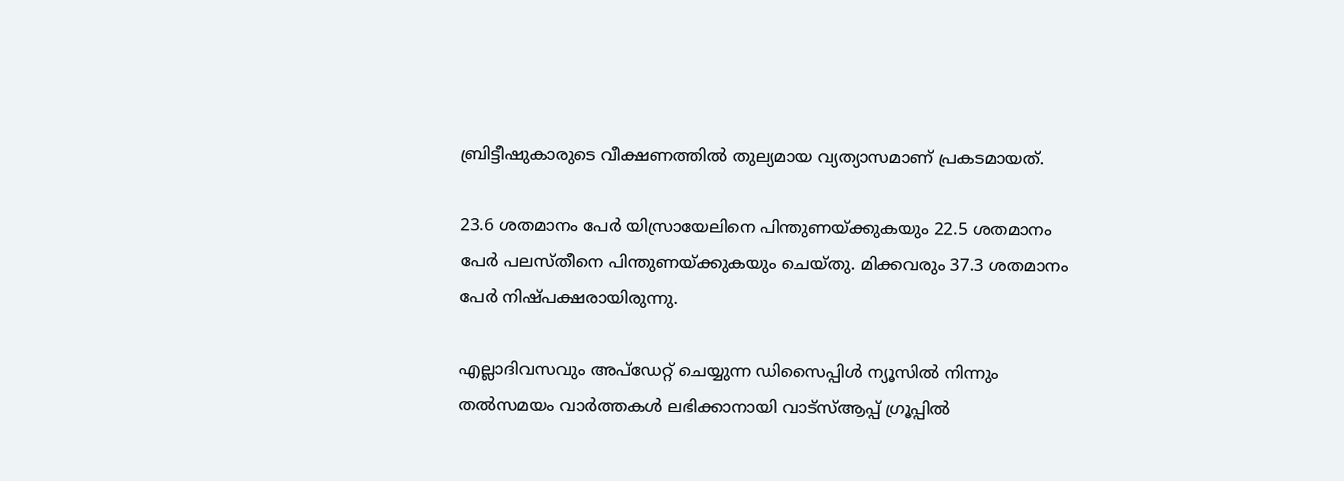ബ്രിട്ടീഷുകാരുടെ വീക്ഷണത്തില്‍ തുല്യമായ വ്യത്യാസമാണ് പ്രകടമായത്.

23.6 ശതമാനം പേര്‍ യിസ്രായേലിനെ പിന്തുണയ്ക്കുകയും 22.5 ശതമാനം പേര്‍ പലസ്തീനെ പിന്തുണയ്ക്കുകയും ചെയ്തു. മിക്കവരും 37.3 ശതമാനം പേര്‍ നിഷ്പക്ഷരായിരുന്നു.

എല്ലാദിവസവും അപ്ഡേറ്റ് ചെയ്യുന്ന ഡിസൈപ്പിൾ ന്യൂസിൽ നിന്നും തൽസമയം വാർത്തകൾ ലഭിക്കാനായി വാട്സ്ആപ്പ് ഗ്രൂപ്പിൽ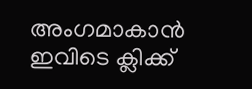അംഗമാകാൻ ഇവിടെ ക്ലിക്ക്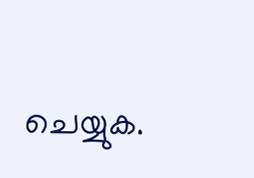ചെയ്യുക.